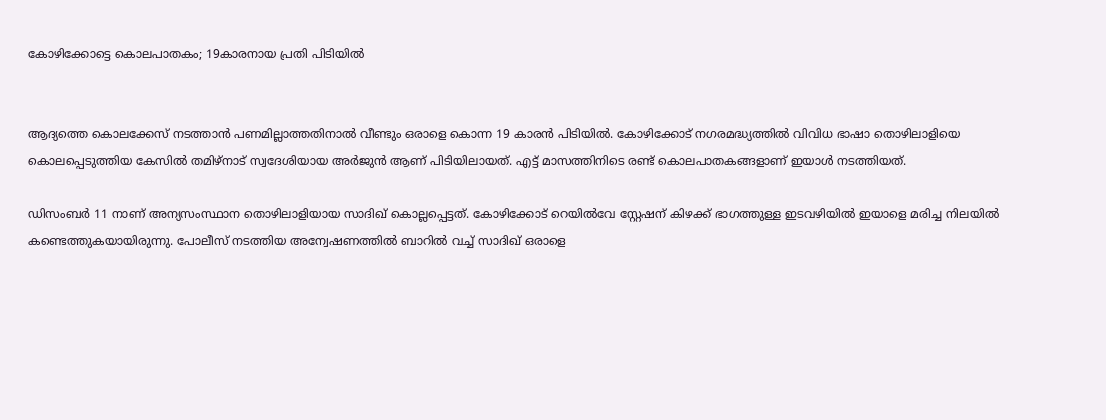കോഴിക്കോട്ടെ കൊലപാതകം; 19കാരനായ പ്രതി പിടിയിൽ


ആദ്യത്തെ കൊലക്കേസ് നടത്താന്‍ പണമില്ലാത്തതിനാല്‍ വീണ്ടും ഒരാളെ കൊന്ന 19 കാരന്‍ പിടിയില്‍. കോഴിക്കോട് നഗരമദ്ധ്യത്തില്‍ വിവിധ ഭാഷാ തൊഴിലാളിയെ കൊലപ്പെടുത്തിയ കേസില്‍ തമിഴ്നാട് സ്വദേശിയായ അര്‍ജുന്‍ ആണ് പിടിയിലായത്. എട്ട് മാസത്തിനിടെ രണ്ട് കൊലപാതകങ്ങളാണ് ഇയാള്‍ നടത്തിയത്.

ഡിസംബര്‍ 11 നാണ് അന്യസംസ്ഥാന തൊഴിലാളിയായ സാദിഖ് കൊല്ലപ്പെട്ടത്. കോഴിക്കോട് റെയില്‍വേ സ്റ്റേഷന് കിഴക്ക് ഭാഗത്തുള്ള ഇടവഴിയില്‍ ഇയാളെ മരിച്ച നിലയില്‍ കണ്ടെത്തുകയായിരുന്നു. പോലീസ് നടത്തിയ അന്വേഷണത്തില്‍ ബാറില്‍ വച്ച് സാദിഖ് ഒരാളെ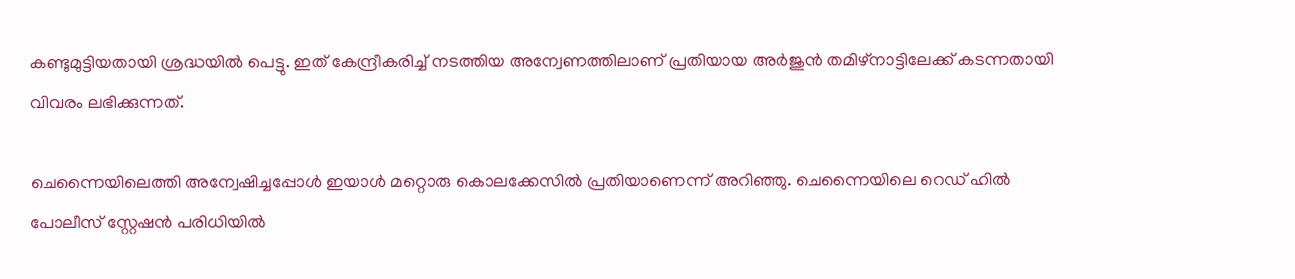കണ്ടുമുട്ടിയതായി ശ്രദ്ധയില്‍ പെട്ടു. ഇത് കേന്ദ്രീകരിച്ച് നടത്തിയ അന്വേണത്തിലാണ് പ്രതിയായ അര്‍ജുന്‍ തമിഴ്നാട്ടിലേക്ക് കടന്നതായി വിവരം ലഭിക്കുന്നത്.

ചെന്നൈയിലെത്തി അന്വേഷിച്ചപ്പോള്‍ ഇയാള്‍ മറ്റൊരു കൊലക്കേസില്‍ പ്രതിയാണെന്ന് അറിഞ്ഞു. ചെന്നൈയിലെ റെഡ് ഹില്‍ പോലീസ് സ്റ്റേഷന്‍ പരിധിയില്‍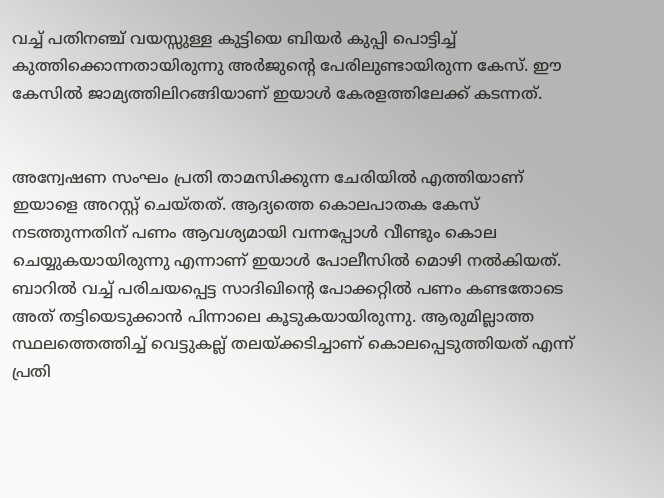വച്ച് പതിനഞ്ച് വയസ്സുള്ള കുട്ടിയെ ബിയര്‍ കുപ്പി പൊട്ടിച്ച് കുത്തിക്കൊന്നതായിരുന്നു അര്‍ജുന്റെ പേരിലുണ്ടായിരുന്ന കേസ്. ഈ കേസില്‍ ജാമ്യത്തിലിറങ്ങിയാണ് ഇയാള്‍ കേരളത്തിലേക്ക് കടന്നത്.


അന്വേഷണ സംഘം പ്രതി താമസിക്കുന്ന ചേരിയില്‍ എത്തിയാണ് ഇയാളെ അറസ്റ്റ് ചെയ്തത്. ആദ്യത്തെ കൊലപാതക കേസ് നടത്തുന്നതിന് പണം ആവശ്യമായി വന്നപ്പോള്‍ വീണ്ടും കൊല ചെയ്യുകയായിരുന്നു എന്നാണ് ഇയാള്‍ പോലീസില്‍ മൊഴി നല്‍കിയത്. ബാറില്‍ വച്ച് പരിചയപ്പെട്ട സാദിഖിന്റെ പോക്കറ്റില്‍ പണം കണ്ടതോടെ അത് തട്ടിയെടുക്കാന്‍ പിന്നാലെ കൂടുകയായിരുന്നു. ആരുമില്ലാത്ത സ്ഥലത്തെത്തിച്ച് വെട്ടുകല്ല് തലയ്ക്കടിച്ചാണ് കൊലപ്പെടുത്തിയത് എന്ന് പ്രതി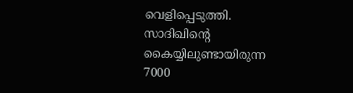വെളിപ്പെടുത്തി. സാദിഖിന്റെ കൈയ്യിലുണ്ടായിരുന്ന 7000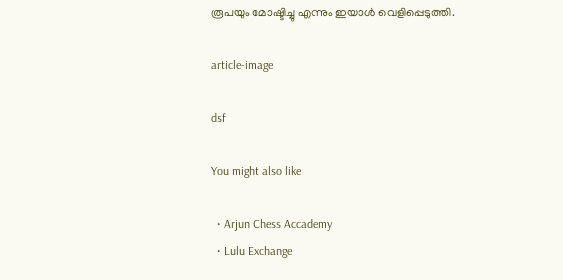രൂപയും മോഷ്ടിച്ചു എന്നും ഇയാള്‍ വെളിപ്പെടുത്തി.

article-image

dsf

You might also like

  • Arjun Chess Accademy
  • Lulu Exchange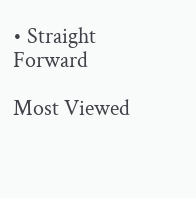• Straight Forward

Most Viewed